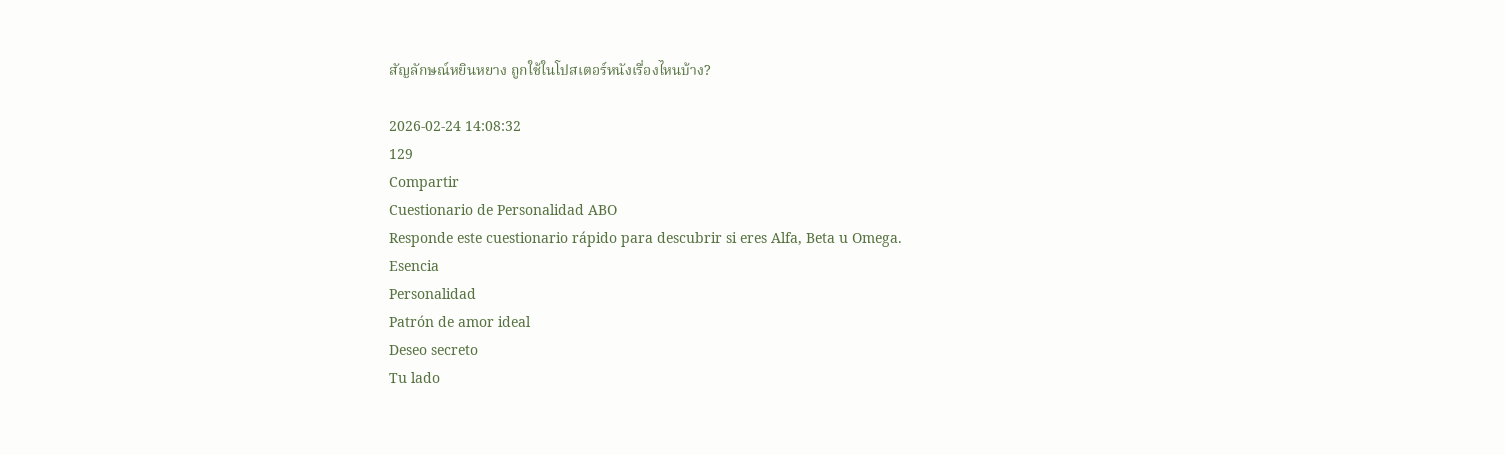สัญลักษณ์หยินหยาง ถูกใช้ในโปสเตอร์หนังเรื่องไหนบ้าง?

2026-02-24 14:08:32
129
Compartir
Cuestionario de Personalidad ABO
Responde este cuestionario rápido para descubrir si eres Alfa, Beta u Omega.
Esencia
Personalidad
Patrón de amor ideal
Deseo secreto
Tu lado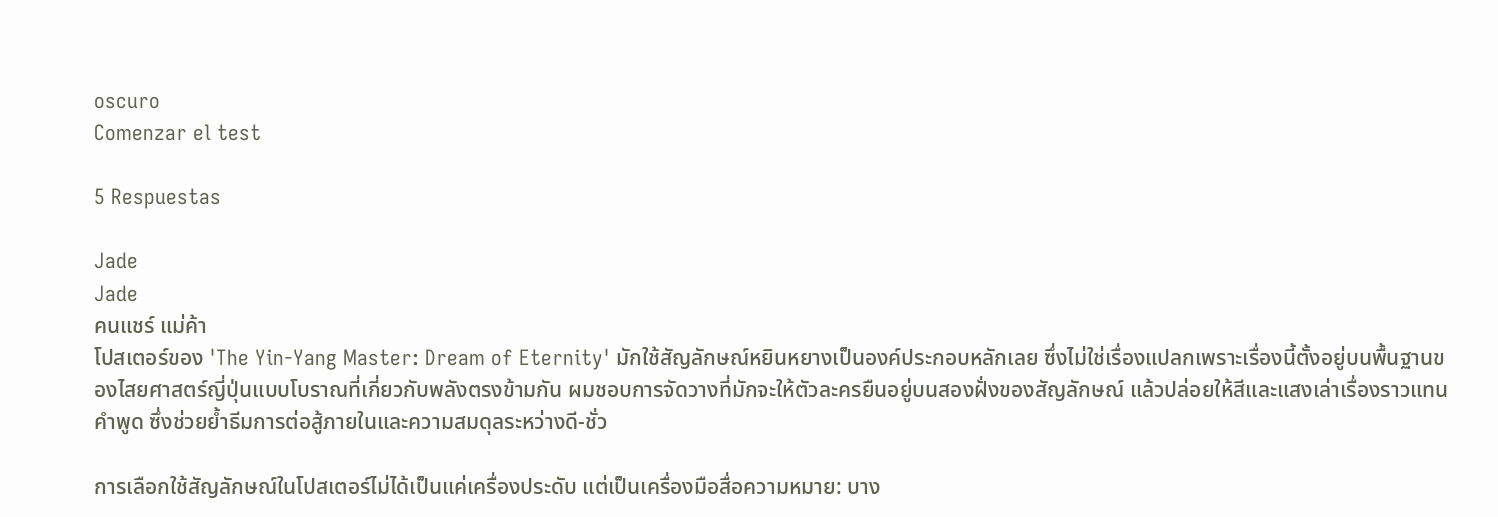oscuro
Comenzar el test

5 Respuestas

Jade
Jade
คนแชร์ แม่ค้า
โปสเตอร์ของ 'The Yin-Yang Master: Dream of Eternity' มักใช้สัญลักษณ์หยินหยางเป็นองค์ประกอบหลักเลย ซึ่งไม่ใช่เรื่องแปลกเพราะเรื่องนี้ตั้งอยู่บนพื้นฐานของไสยศาสตร์ญี่ปุ่นแบบโบราณที่เกี่ยวกับพลังตรงข้ามกัน ผมชอบการจัดวางที่มักจะให้ตัวละครยืนอยู่บนสองฝั่งของสัญลักษณ์ แล้วปล่อยให้สีและแสงเล่าเรื่องราวแทนคำพูด ซึ่งช่วยย้ำธีมการต่อสู้ภายในและความสมดุลระหว่างดี-ชั่ว

การเลือกใช้สัญลักษณ์ในโปสเตอร์ไม่ได้เป็นแค่เครื่องประดับ แต่เป็นเครื่องมือสื่อความหมาย: บาง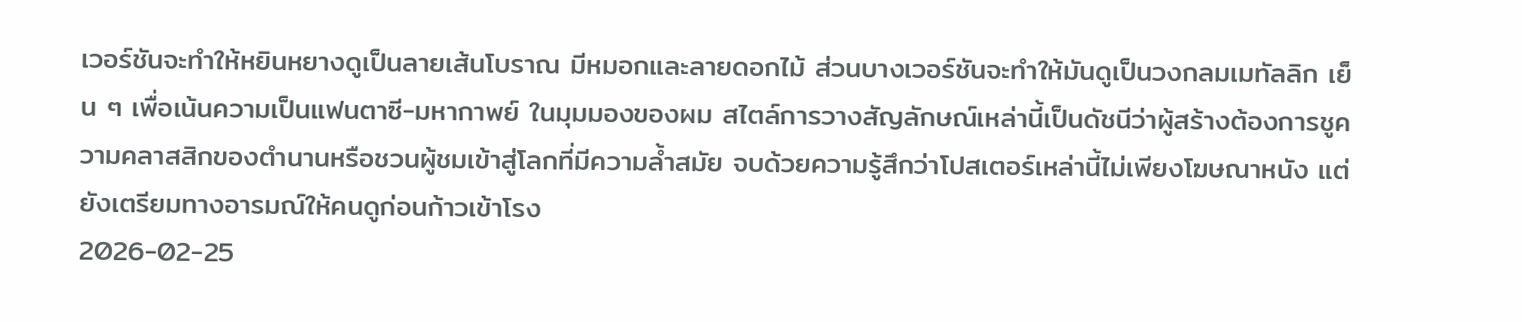เวอร์ชันจะทำให้หยินหยางดูเป็นลายเส้นโบราณ มีหมอกและลายดอกไม้ ส่วนบางเวอร์ชันจะทำให้มันดูเป็นวงกลมเมทัลลิก เย็น ๆ เพื่อเน้นความเป็นแฟนตาซี-มหากาพย์ ในมุมมองของผม สไตล์การวางสัญลักษณ์เหล่านี้เป็นดัชนีว่าผู้สร้างต้องการชูความคลาสสิกของตำนานหรือชวนผู้ชมเข้าสู่โลกที่มีความล้ำสมัย จบด้วยความรู้สึกว่าโปสเตอร์เหล่านี้ไม่เพียงโฆษณาหนัง แต่ยังเตรียมทางอารมณ์ให้คนดูก่อนก้าวเข้าโรง
2026-02-25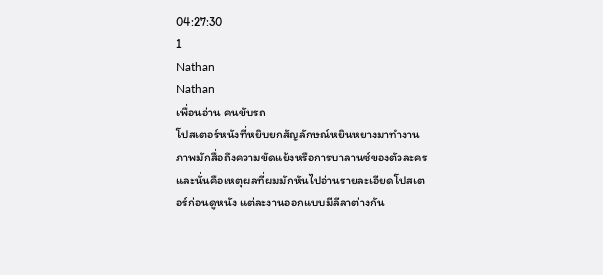04:27:30
1
Nathan
Nathan
เพื่อนอ่าน คนขับรถ
โปสเตอร์หนังที่หยิบยกสัญลักษณ์หยินหยางมาทำงานภาพมักสื่อถึงความขัดแย้งหรือการบาลานซ์ของตัวละคร และนั่นคือเหตุผลที่ผมมักหันไปอ่านรายละเอียดโปสเตอร์ก่อนดูหนัง แต่ละงานออกแบบมีลีลาต่างกัน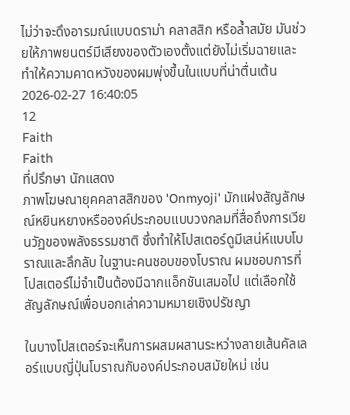ไม่ว่าจะดึงอารมณ์แบบดราม่า คลาสสิก หรือล้ำสมัย มันช่วยให้ภาพยนตร์มีเสียงของตัวเองตั้งแต่ยังไม่เริ่มฉายและทำให้ความคาดหวังของผมพุ่งขึ้นในแบบที่น่าตื่นเต้น
2026-02-27 16:40:05
12
Faith
Faith
ที่ปรึกษา นักแสดง
ภาพโฆษณายุคคลาสสิกของ 'Onmyoji' มักแฝงสัญลักษณ์หยินหยางหรือองค์ประกอบแบบวงกลมที่สื่อถึงการเวียนวัฏของพลังธรรมชาติ ซึ่งทำให้โปสเตอร์ดูมีเสน่ห์แบบโบราณและลึกลับ ในฐานะคนชอบของโบราณ ผมชอบการที่โปสเตอร์ไม่จำเป็นต้องมีฉากแอ็กชันเสมอไป แต่เลือกใช้สัญลักษณ์เพื่อบอกเล่าความหมายเชิงปรัชญา

ในบางโปสเตอร์จะเห็นการผสมผสานระหว่างลายเส้นคัลเลอร์แบบญี่ปุ่นโบราณกับองค์ประกอบสมัยใหม่ เช่น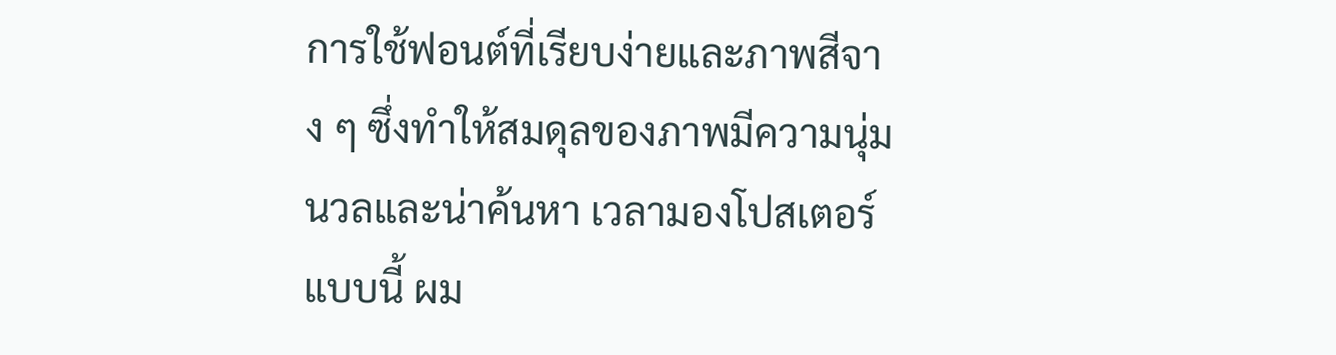การใช้ฟอนต์ที่เรียบง่ายและภาพสีจาง ๆ ซึ่งทำให้สมดุลของภาพมีความนุ่มนวลและน่าค้นหา เวลามองโปสเตอร์แบบนี้ ผม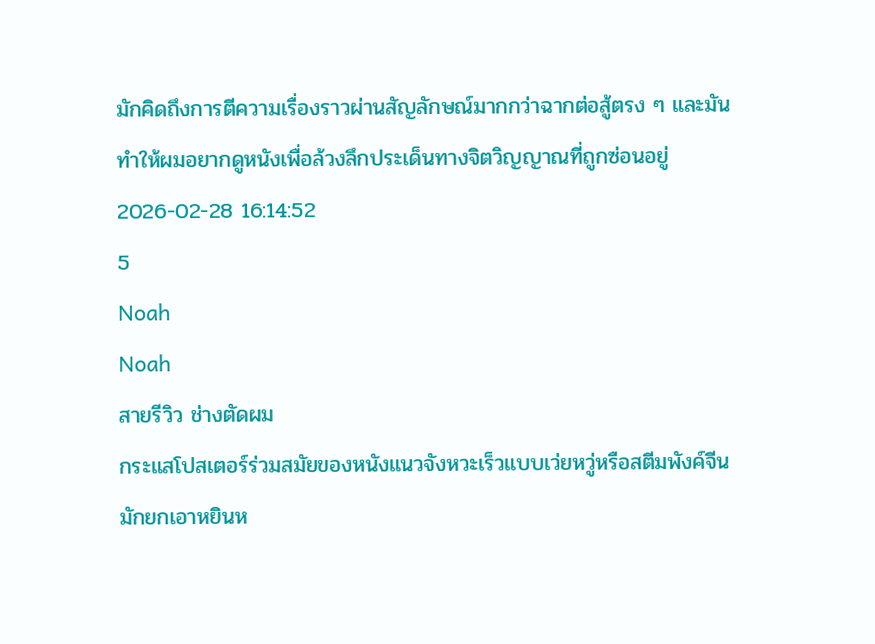มักคิดถึงการตีความเรื่องราวผ่านสัญลักษณ์มากกว่าฉากต่อสู้ตรง ๆ และมันทำให้ผมอยากดูหนังเพื่อล้วงลึกประเด็นทางจิตวิญญาณที่ถูกซ่อนอยู่
2026-02-28 16:14:52
5
Noah
Noah
สายรีวิว ช่างตัดผม
กระแสโปสเตอร์ร่วมสมัยของหนังแนวจังหวะเร็วแบบเว่ยหวู่หรือสตีมพังค์จีนมักยกเอาหยินห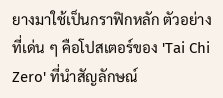ยางมาใช้เป็นกราฟิกหลัก ตัวอย่างที่เด่น ๆ คือโปสเตอร์ของ 'Tai Chi Zero' ที่นำสัญลักษณ์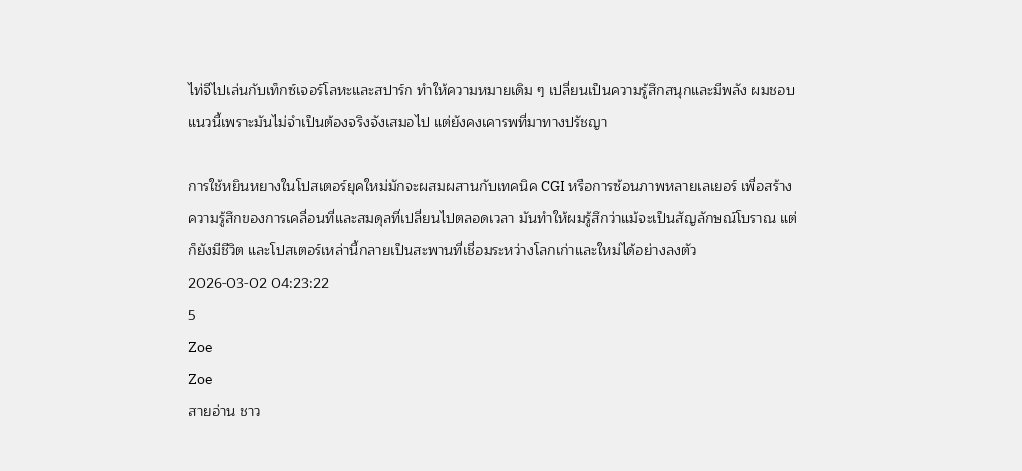ไท่จีไปเล่นกับเท็กซ์เจอร์โลหะและสปาร์ก ทำให้ความหมายเดิม ๆ เปลี่ยนเป็นความรู้สึกสนุกและมีพลัง ผมชอบแนวนี้เพราะมันไม่จำเป็นต้องจริงจังเสมอไป แต่ยังคงเคารพที่มาทางปรัชญา

การใช้หยินหยางในโปสเตอร์ยุคใหม่มักจะผสมผสานกับเทคนิค CGI หรือการซ้อนภาพหลายเลเยอร์ เพื่อสร้างความรู้สึกของการเคลื่อนที่และสมดุลที่เปลี่ยนไปตลอดเวลา มันทำให้ผมรู้สึกว่าแม้จะเป็นสัญลักษณ์โบราณ แต่ก็ยังมีชีวิต และโปสเตอร์เหล่านี้กลายเป็นสะพานที่เชื่อมระหว่างโลกเก่าและใหม่ได้อย่างลงตัว
2026-03-02 04:23:22
5
Zoe
Zoe
สายอ่าน ชาว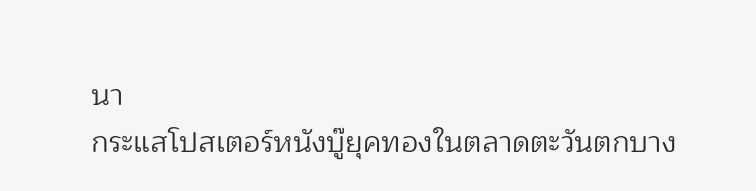นา
กระแสโปสเตอร์หนังบู๊ยุคทองในตลาดตะวันตกบาง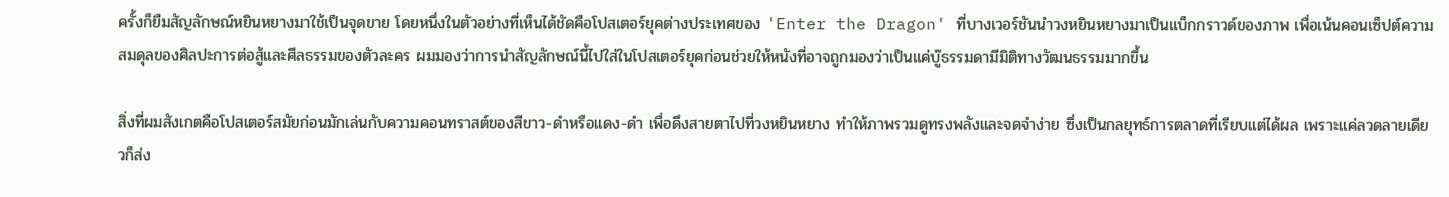ครั้งก็ยืมสัญลักษณ์หยินหยางมาใช้เป็นจุดขาย โดยหนึ่งในตัวอย่างที่เห็นได้ชัดคือโปสเตอร์ยุคต่างประเทศของ 'Enter the Dragon' ที่บางเวอร์ชันนำวงหยินหยางมาเป็นแบ็กกราวด์ของภาพ เพื่อเน้นคอนเซ็ปต์ความสมดุลของศิลปะการต่อสู้และศีลธรรมของตัวละคร ผมมองว่าการนำสัญลักษณ์นี้ไปใส่ในโปสเตอร์ยุคก่อนช่วยให้หนังที่อาจถูกมองว่าเป็นแค่บู๊ธรรมดามีมิติทางวัฒนธรรมมากขึ้น

สิ่งที่ผมสังเกตคือโปสเตอร์สมัยก่อนมักเล่นกับความคอนทราสต์ของสีขาว-ดำหรือแดง-ดำ เพื่อดึงสายตาไปที่วงหยินหยาง ทำให้ภาพรวมดูทรงพลังและจดจำง่าย ซึ่งเป็นกลยุทธ์การตลาดที่เรียบแต่ได้ผล เพราะแค่ลวดลายเดียวก็ส่ง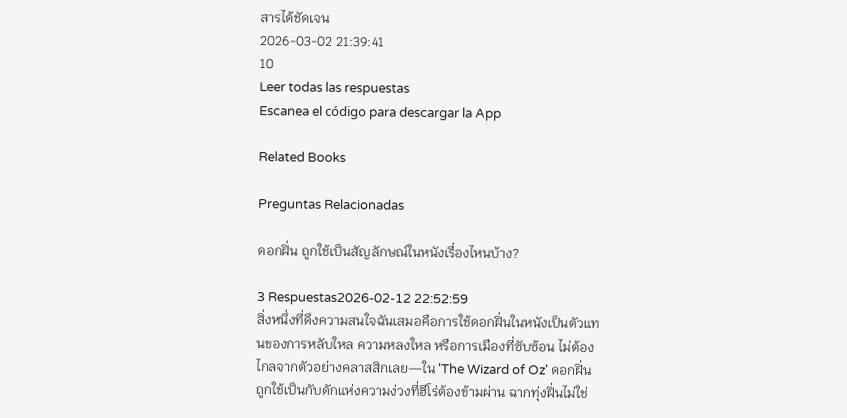สารได้ชัดเจน
2026-03-02 21:39:41
10
Leer todas las respuestas
Escanea el código para descargar la App

Related Books

Preguntas Relacionadas

ดอกฝิ่น ถูกใช้เป็นสัญลักษณ์ในหนังเรื่องไหนบ้าง?

3 Respuestas2026-02-12 22:52:59
สิ่งหนึ่งที่ดึงความสนใจฉันเสมอคือการใช้ดอกฝิ่นในหนังเป็นตัวแทนของการหลับใหล ความหลงใหล หรือการเมืองที่ซับซ้อน ไม่ต้องไกลจากตัวอย่างคลาสสิกเลย—ใน 'The Wizard of Oz' ดอกฝิ่นถูกใช้เป็นกับดักแห่งความง่วงที่ฮีโร่ต้องข้ามผ่าน ฉากทุ่งฝิ่นไม่ใช่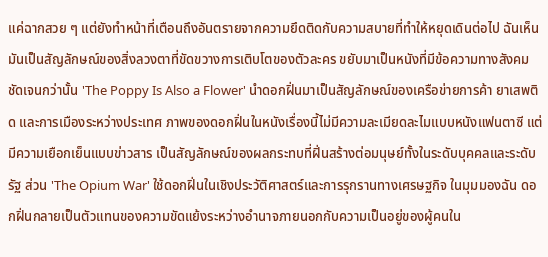แค่ฉากสวย ๆ แต่ยังทำหน้าที่เตือนถึงอันตรายจากความยึดติดกับความสบายที่ทำให้หยุดเดินต่อไป ฉันเห็นมันเป็นสัญลักษณ์ของสิ่งลวงตาที่ขัดขวางการเติบโตของตัวละคร ขยับมาเป็นหนังที่มีข้อความทางสังคมชัดเจนกว่านั้น 'The Poppy Is Also a Flower' นำดอกฝิ่นมาเป็นสัญลักษณ์ของเครือข่ายการค้า ยาเสพติด และการเมืองระหว่างประเทศ ภาพของดอกฝิ่นในหนังเรื่องนี้ไม่มีความละเมียดละไมแบบหนังแฟนตาซี แต่มีความเยือกเย็นแบบข่าวสาร เป็นสัญลักษณ์ของผลกระทบที่ฝิ่นสร้างต่อมนุษย์ทั้งในระดับบุคคลและระดับรัฐ ส่วน 'The Opium War' ใช้ดอกฝิ่นในเชิงประวัติศาสตร์และการรุกรานทางเศรษฐกิจ ในมุมมองฉัน ดอกฝิ่นกลายเป็นตัวแทนของความขัดแย้งระหว่างอำนาจภายนอกกับความเป็นอยู่ของผู้คนใน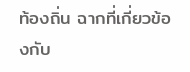ท้องถิ่น ฉากที่เกี่ยวข้องกับ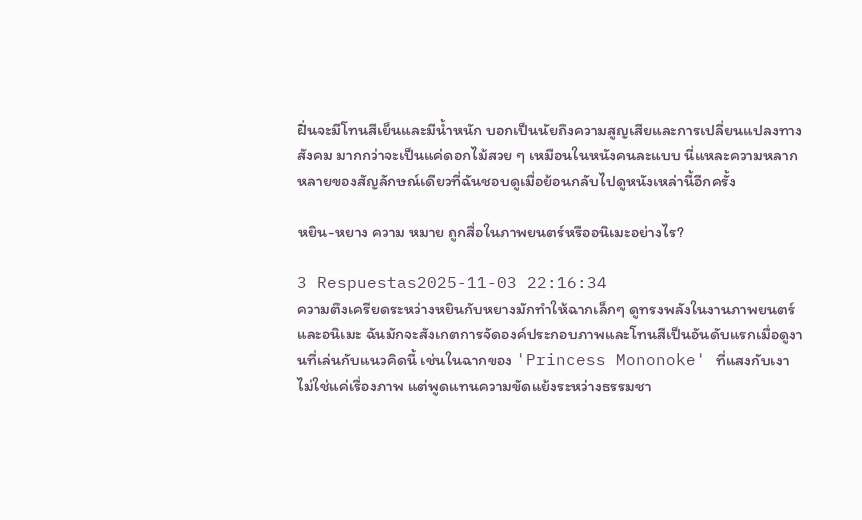ฝิ่นจะมีโทนสีเย็นและมีน้ำหนัก บอกเป็นนัยถึงความสูญเสียและการเปลี่ยนแปลงทางสังคม มากกว่าจะเป็นแค่ดอกไม้สวย ๆ เหมือนในหนังคนละแบบ นี่แหละความหลากหลายของสัญลักษณ์เดียวที่ฉันชอบดูเมื่อย้อนกลับไปดูหนังเหล่านี้อีกครั้ง

หยิน-หยาง ความ หมาย ถูกสื่อในภาพยนตร์หรืออนิเมะอย่างไร?

3 Respuestas2025-11-03 22:16:34
ความตึงเครียดระหว่างหยินกับหยางมักทำให้ฉากเล็กๆ ดูทรงพลังในงานภาพยนตร์และอนิเมะ ฉันมักจะสังเกตการจัดองค์ประกอบภาพและโทนสีเป็นอันดับแรกเมื่อดูงานที่เล่นกับแนวคิดนี้ เช่นในฉากของ 'Princess Mononoke' ที่แสงกับเงาไม่ใช่แค่เรื่องภาพ แต่พูดแทนความขัดแย้งระหว่างธรรมชา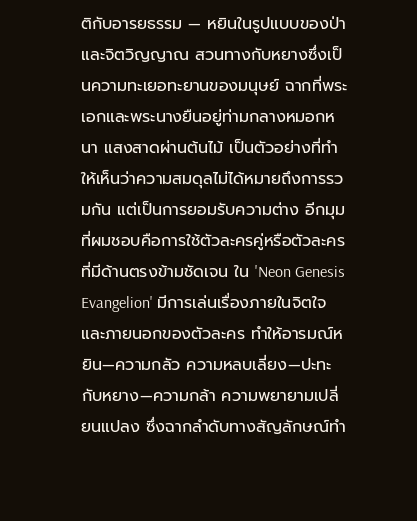ติกับอารยธรรม — หยินในรูปแบบของป่าและจิตวิญญาณ สวนทางกับหยางซึ่งเป็นความทะเยอทะยานของมนุษย์ ฉากที่พระเอกและพระนางยืนอยู่ท่ามกลางหมอกหนา แสงสาดผ่านต้นไม้ เป็นตัวอย่างที่ทำให้เห็นว่าความสมดุลไม่ได้หมายถึงการรวมกัน แต่เป็นการยอมรับความต่าง อีกมุมที่ผมชอบคือการใช้ตัวละครคู่หรือตัวละครที่มีด้านตรงข้ามชัดเจน ใน 'Neon Genesis Evangelion' มีการเล่นเรื่องภายในจิตใจและภายนอกของตัวละคร ทำให้อารมณ์หยิน—ความกลัว ความหลบเลี่ยง—ปะทะกับหยาง—ความกล้า ความพยายามเปลี่ยนแปลง ซึ่งฉากลำดับทางสัญลักษณ์ทำ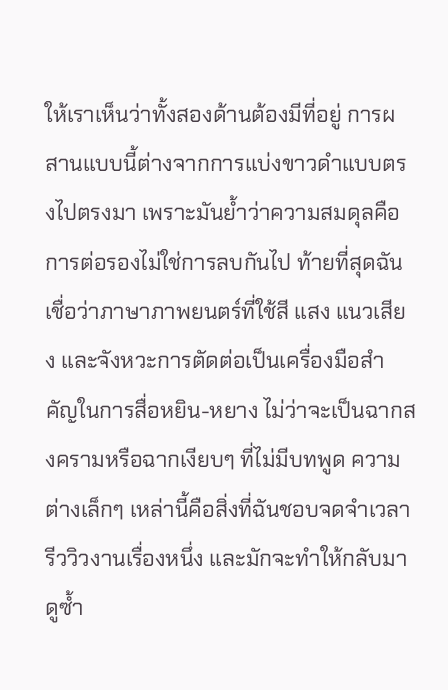ให้เราเห็นว่าทั้งสองด้านต้องมีที่อยู่ การผสานแบบนี้ต่างจากการแบ่งขาวดำแบบตรงไปตรงมา เพราะมันย้ำว่าความสมดุลคือการต่อรองไม่ใช่การลบกันไป ท้ายที่สุดฉันเชื่อว่าภาษาภาพยนตร์ที่ใช้สี แสง แนวเสียง และจังหวะการตัดต่อเป็นเครื่องมือสำคัญในการสื่อหยิน-หยาง ไม่ว่าจะเป็นฉากสงครามหรือฉากเงียบๆ ที่ไม่มีบทพูด ความต่างเล็กๆ เหล่านี้คือสิ่งที่ฉันชอบจดจำเวลารีววิวงานเรื่องหนึ่ง และมักจะทำให้กลับมาดูซ้ำ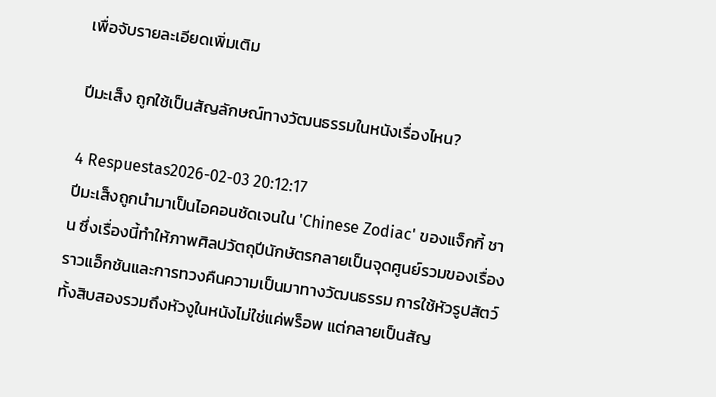เพื่อจับรายละเอียดเพิ่มเติม

ปีมะเส็ง ถูกใช้เป็นสัญลักษณ์ทางวัฒนธรรมในหนังเรื่องไหน?

4 Respuestas2026-02-03 20:12:17
ปีมะเส็งถูกนำมาเป็นไอคอนชัดเจนใน 'Chinese Zodiac' ของแจ็กกี้ ชาน ซึ่งเรื่องนี้ทำให้ภาพศิลปวัตถุปีนักษัตรกลายเป็นจุดศูนย์รวมของเรื่องราวแอ็กชันและการทวงคืนความเป็นมาทางวัฒนธรรม การใช้หัวรูปสัตว์ทั้งสิบสองรวมถึงหัวงูในหนังไม่ใช่แค่พร็อพ แต่กลายเป็นสัญ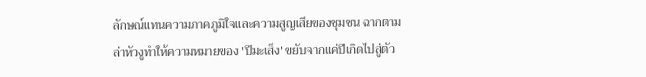ลักษณ์แทนความภาคภูมิใจและความสูญเสียของชุมชน ฉากตามล่าหัวงูทำให้ความหมายของ 'ปีมะเส็ง' ขยับจากแค่ปีเกิดไปสู่ตัว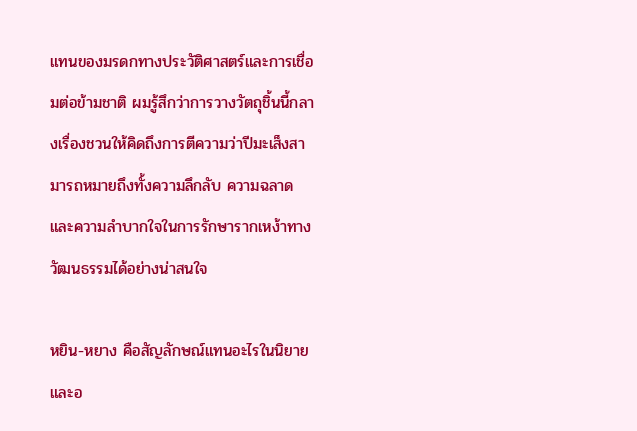แทนของมรดกทางประวัติศาสตร์และการเชื่อมต่อข้ามชาติ ผมรู้สึกว่าการวางวัตถุชิ้นนี้กลางเรื่องชวนให้คิดถึงการตีความว่าปีมะเส็งสามารถหมายถึงทั้งความลึกลับ ความฉลาด และความลำบากใจในการรักษารากเหง้าทางวัฒนธรรมได้อย่างน่าสนใจ

หยิน-หยาง คือสัญลักษณ์แทนอะไรในนิยายและอ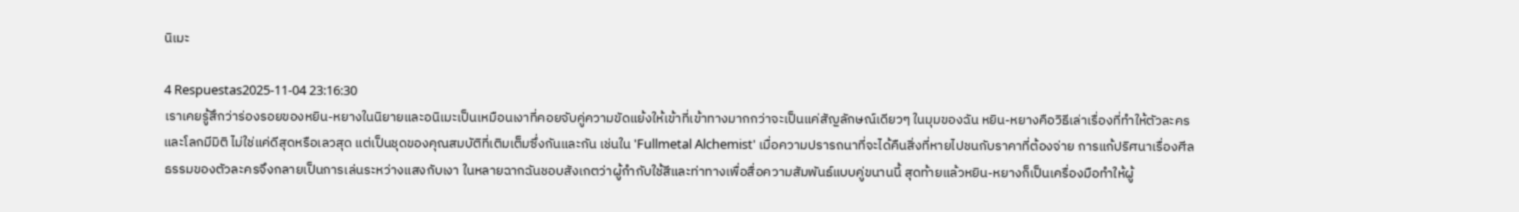นิเมะ

4 Respuestas2025-11-04 23:16:30
เราเคยรู้สึกว่าร่องรอยของหยิน-หยางในนิยายและอนิเมะเป็นเหมือนเงาที่คอยจับคู่ความขัดแย้งให้เข้าที่เข้าทางมากกว่าจะเป็นแค่สัญลักษณ์เดียวๆ ในมุมของฉัน หยิน-หยางคือวิธีเล่าเรื่องที่ทำให้ตัวละครและโลกมีมิติ ไม่ใช่แค่ดีสุดหรือเลวสุด แต่เป็นชุดของคุณสมบัติที่เติมเต็มซึ่งกันและกัน เช่นใน 'Fullmetal Alchemist' เมื่อความปรารถนาที่จะได้คืนสิ่งที่หายไปชนกับราคาที่ต้องจ่าย การแก้ปริศนาเรื่องศีลธรรมของตัวละครจึงกลายเป็นการเล่นระหว่างแสงกับเงา ในหลายฉากฉันชอบสังเกตว่าผู้กำกับใช้สีและท่าทางเพื่อสื่อความสัมพันธ์แบบคู่ขนานนี้ สุดท้ายแล้วหยิน-หยางก็เป็นเครื่องมือทำให้ผู้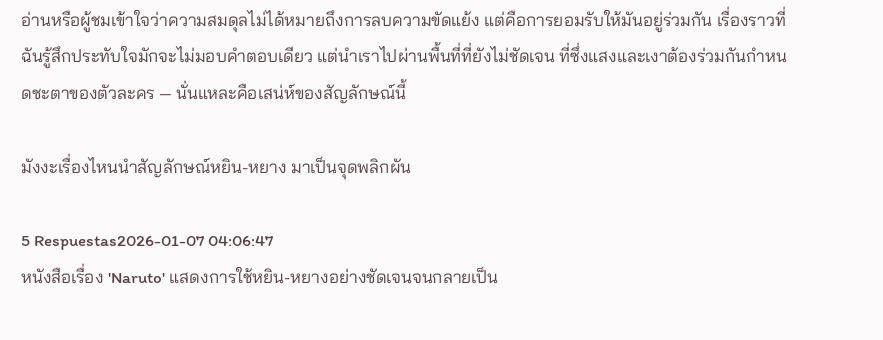อ่านหรือผู้ชมเข้าใจว่าความสมดุลไม่ได้หมายถึงการลบความขัดแย้ง แต่คือการยอมรับให้มันอยู่ร่วมกัน เรื่องราวที่ฉันรู้สึกประทับใจมักจะไม่มอบคำตอบเดียว แต่นำเราไปผ่านพื้นที่ที่ยังไม่ชัดเจน ที่ซึ่งแสงและเงาต้องร่วมกันกำหนดชะตาของตัวละคร — นั่นแหละคือเสน่ห์ของสัญลักษณ์นี้

มังงะเรื่องไหนนำสัญลักษณ์หยิน-หยาง มาเป็นจุดพลิกผัน

5 Respuestas2026-01-07 04:06:47
หนังสือเรื่อง 'Naruto' แสดงการใช้หยิน-หยางอย่างชัดเจนจนกลายเป็น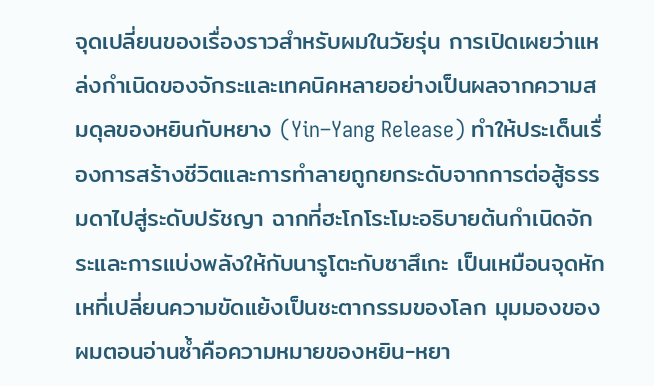จุดเปลี่ยนของเรื่องราวสำหรับผมในวัยรุ่น การเปิดเผยว่าแหล่งกำเนิดของจักระและเทคนิคหลายอย่างเป็นผลจากความสมดุลของหยินกับหยาง (Yin–Yang Release) ทำให้ประเด็นเรื่องการสร้างชีวิตและการทำลายถูกยกระดับจากการต่อสู้ธรรมดาไปสู่ระดับปรัชญา ฉากที่ฮะโกโระโมะอธิบายต้นกำเนิดจักระและการแบ่งพลังให้กับนารูโตะกับซาสึเกะ เป็นเหมือนจุดหักเหที่เปลี่ยนความขัดแย้งเป็นชะตากรรมของโลก มุมมองของผมตอนอ่านซ้ำคือความหมายของหยิน-หยา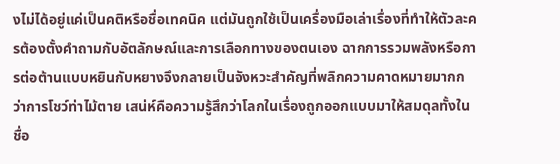งไม่ได้อยู่แค่เป็นคติหรือชื่อเทคนิค แต่มันถูกใช้เป็นเครื่องมือเล่าเรื่องที่ทำให้ตัวละครต้องตั้งคำถามกับอัตลักษณ์และการเลือกทางของตนเอง ฉากการรวมพลังหรือการต่อต้านแบบหยินกับหยางจึงกลายเป็นจังหวะสำคัญที่พลิกความคาดหมายมากกว่าการโชว์ท่าไม้ตาย เสน่ห์คือความรู้สึกว่าโลกในเรื่องถูกออกแบบมาให้สมดุลทั้งในชื่อ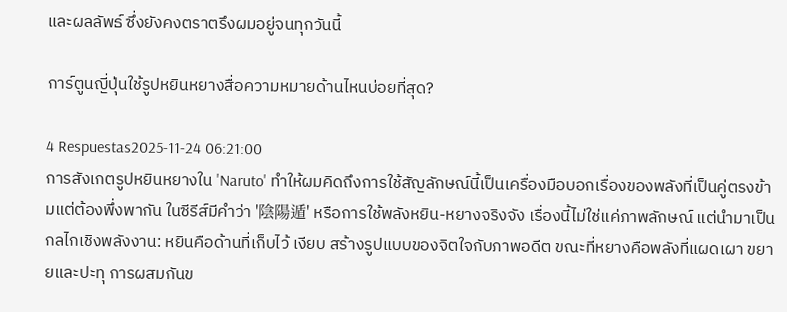และผลลัพธ์ ซึ่งยังคงตราตรึงผมอยู่จนทุกวันนี้

การ์ตูนญี่ปุ่นใช้รูปหยินหยางสื่อความหมายด้านไหนบ่อยที่สุด?

4 Respuestas2025-11-24 06:21:00
การสังเกตรูปหยินหยางใน 'Naruto' ทำให้ผมคิดถึงการใช้สัญลักษณ์นี้เป็นเครื่องมือบอกเรื่องของพลังที่เป็นคู่ตรงข้ามแต่ต้องพึ่งพากัน ในซีรีส์มีคำว่า '陰陽遁' หรือการใช้พลังหยิน-หยางจริงจัง เรื่องนี้ไม่ใช่แค่ภาพลักษณ์ แต่นำมาเป็นกลไกเชิงพลังงาน: หยินคือด้านที่เก็บไว้ เงียบ สร้างรูปแบบของจิตใจกับภาพอดีต ขณะที่หยางคือพลังที่แผดเผา ขยายและปะทุ การผสมกันข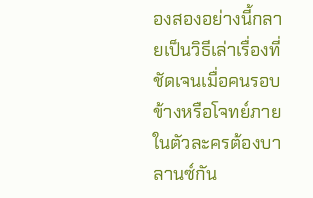องสองอย่างนี้กลายเป็นวิธีเล่าเรื่องที่ชัดเจนเมื่อคนรอบข้างหรือโจทย์ภายในตัวละครต้องบาลานซ์กัน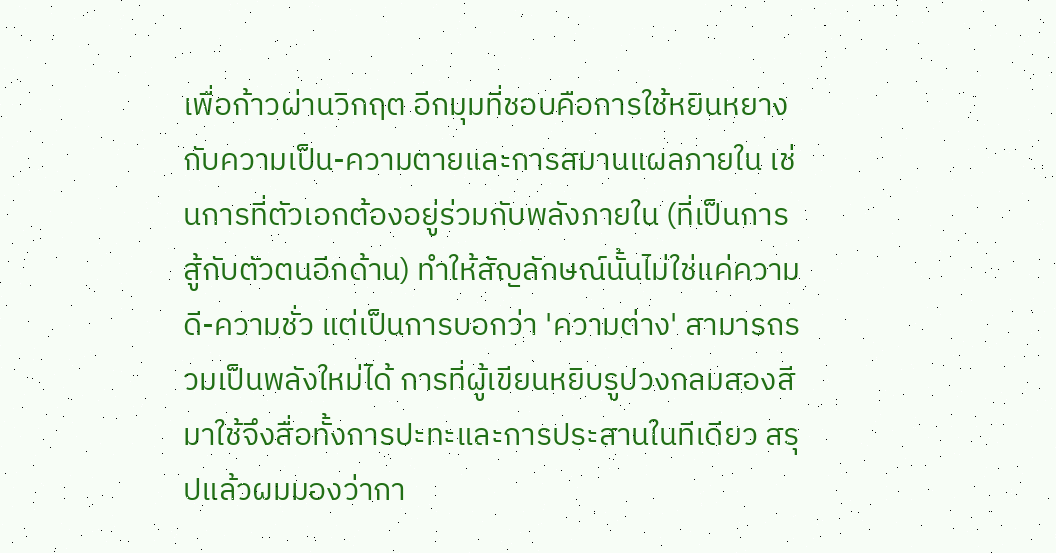เพื่อก้าวผ่านวิกฤต อีกมุมที่ชอบคือการใช้หยินหยางกับความเป็น-ความตายและการสมานแผลภายใน เช่นการที่ตัวเอกต้องอยู่ร่วมกับพลังภายใน (ที่เป็นการสู้กับตัวตนอีกด้าน) ทำให้สัญลักษณ์นั้นไม่ใช่แค่ความดี-ความชั่ว แต่เป็นการบอกว่า 'ความต่าง' สามารถรวมเป็นพลังใหม่ได้ การที่ผู้เขียนหยิบรูปวงกลมสองสีมาใช้จึงสื่อทั้งการปะทะและการประสานในทีเดียว สรุปแล้วผมมองว่ากา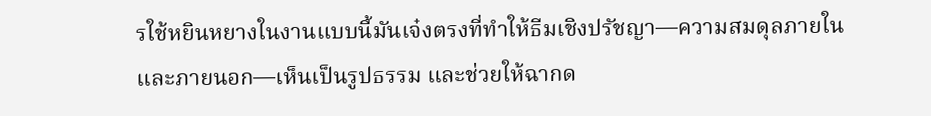รใช้หยินหยางในงานแบบนี้มันเจ๋งตรงที่ทำให้ธีมเชิงปรัชญา—ความสมดุลภายในและภายนอก—เห็นเป็นรูปธรรม และช่วยให้ฉากด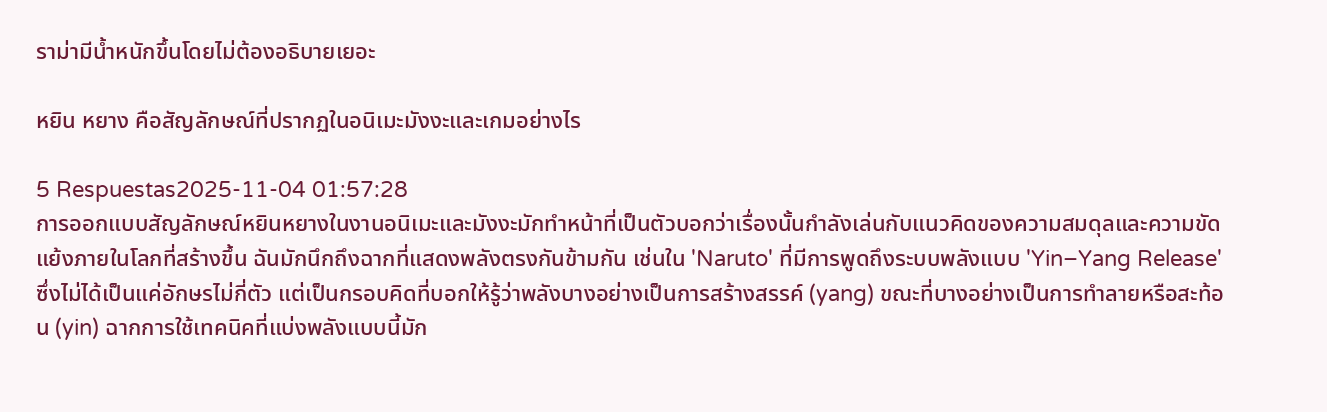ราม่ามีน้ำหนักขึ้นโดยไม่ต้องอธิบายเยอะ

หยิน หยาง คือสัญลักษณ์ที่ปรากฏในอนิเมะมังงะและเกมอย่างไร

5 Respuestas2025-11-04 01:57:28
การออกแบบสัญลักษณ์หยินหยางในงานอนิเมะและมังงะมักทำหน้าที่เป็นตัวบอกว่าเรื่องนั้นกำลังเล่นกับแนวคิดของความสมดุลและความขัดแย้งภายในโลกที่สร้างขึ้น ฉันมักนึกถึงฉากที่แสดงพลังตรงกันข้ามกัน เช่นใน 'Naruto' ที่มีการพูดถึงระบบพลังแบบ 'Yin–Yang Release' ซึ่งไม่ได้เป็นแค่อักษรไม่กี่ตัว แต่เป็นกรอบคิดที่บอกให้รู้ว่าพลังบางอย่างเป็นการสร้างสรรค์ (yang) ขณะที่บางอย่างเป็นการทำลายหรือสะท้อน (yin) ฉากการใช้เทคนิคที่แบ่งพลังแบบนี้มัก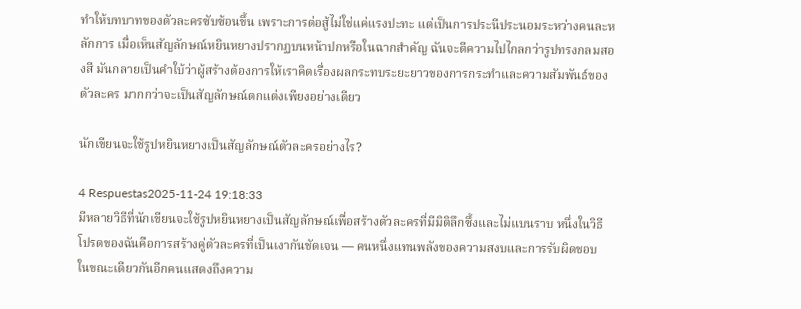ทำให้บทบาทของตัวละครซับซ้อนขึ้น เพราะการต่อสู้ไม่ใช่แค่แรงปะทะ แต่เป็นการประนีประนอมระหว่างคนละหลักการ เมื่อเห็นสัญลักษณ์หยินหยางปรากฏบนหน้าปกหรือในฉากสำคัญ ฉันจะตีความไปไกลกว่ารูปทรงกลมสองสี มันกลายเป็นคำใบ้ว่าผู้สร้างต้องการให้เราคิดเรื่องผลกระทบระยะยาวของการกระทำและความสัมพันธ์ของตัวละคร มากกว่าจะเป็นสัญลักษณ์ตกแต่งเพียงอย่างเดียว

นักเขียนจะใช้รูปหยินหยางเป็นสัญลักษณ์ตัวละครอย่างไร?

4 Respuestas2025-11-24 19:18:33
มีหลายวิธีที่นักเขียนจะใช้รูปหยินหยางเป็นสัญลักษณ์เพื่อสร้างตัวละครที่มีมิติลึกซึ้งและไม่แบนราบ หนึ่งในวิธีโปรดของฉันคือการสร้างคู่ตัวละครที่เป็นเงากันชัดเจน — คนหนึ่งแทนพลังของความสงบและการรับผิดชอบ ในขณะเดียวกันอีกคนแสดงถึงความ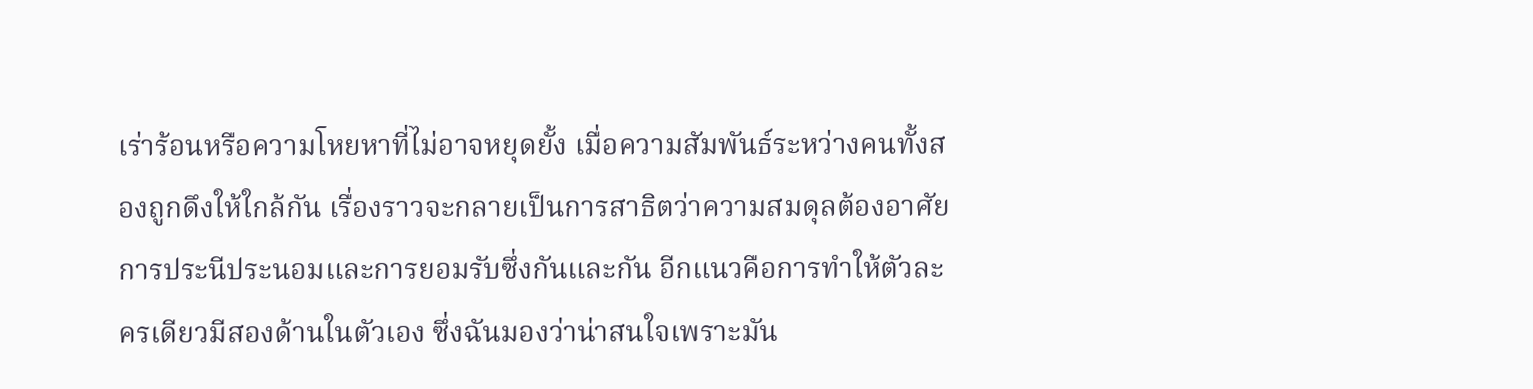เร่าร้อนหรือความโหยหาที่ไม่อาจหยุดยั้ง เมื่อความสัมพันธ์ระหว่างคนทั้งสองถูกดึงให้ใกล้กัน เรื่องราวจะกลายเป็นการสาธิตว่าความสมดุลต้องอาศัยการประนีประนอมและการยอมรับซึ่งกันและกัน อีกแนวคือการทำให้ตัวละครเดียวมีสองด้านในตัวเอง ซึ่งฉันมองว่าน่าสนใจเพราะมัน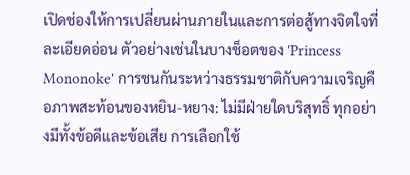เปิดช่องให้การเปลี่ยนผ่านภายในและการต่อสู้ทางจิตใจที่ละเอียดอ่อน ตัวอย่างเช่นในบางช็อตของ 'Princess Mononoke' การชนกันระหว่างธรรมชาติกับความเจริญคือภาพสะท้อนของหยิน-หยาง: ไม่มีฝ่ายใดบริสุทธิ์ ทุกอย่างมีทั้งข้อดีและข้อเสีย การเลือกใช้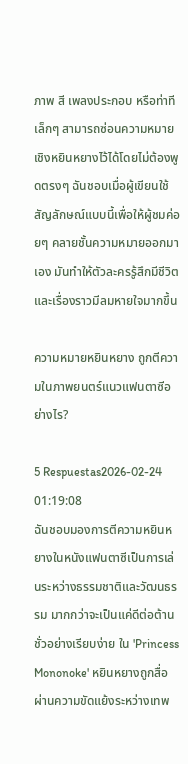ภาพ สี เพลงประกอบ หรือท่าทีเล็กๆ สามารถซ่อนความหมายเชิงหยินหยางไว้ได้โดยไม่ต้องพูดตรงๆ ฉันชอบเมื่อผู้เขียนใช้สัญลักษณ์แบบนี้เพื่อให้ผู้ชมค่อยๆ คลายชั้นความหมายออกมาเอง มันทำให้ตัวละครรู้สึกมีชีวิตและเรื่องราวมีลมหายใจมากขึ้น

ความหมายหยินหยาง ถูกตีความในภาพยนตร์แนวแฟนตาซีอย่างไร?

5 Respuestas2026-02-24 01:19:08
ฉันชอบมองการตีความหยินหยางในหนังแฟนตาซีเป็นการเล่นระหว่างธรรมชาติและวัฒนธรรม มากกว่าจะเป็นแค่ดีต่อต้านชั่วอย่างเรียบง่าย ใน 'Princess Mononoke' หยินหยางถูกสื่อผ่านความขัดแย้งระหว่างเทพ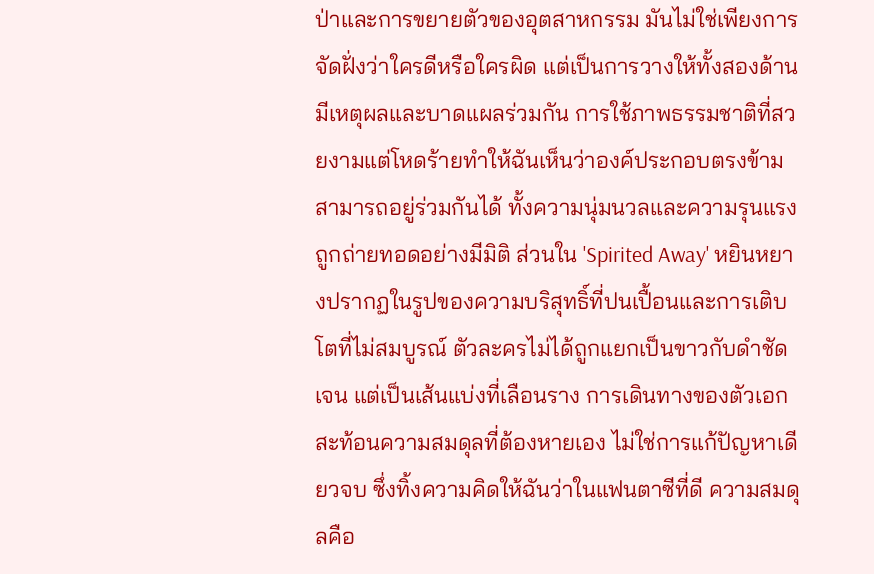ป่าและการขยายตัวของอุตสาหกรรม มันไม่ใช่เพียงการจัดฝั่งว่าใครดีหรือใครผิด แต่เป็นการวางให้ทั้งสองด้านมีเหตุผลและบาดแผลร่วมกัน การใช้ภาพธรรมชาติที่สวยงามแต่โหดร้ายทำให้ฉันเห็นว่าองค์ประกอบตรงข้ามสามารถอยู่ร่วมกันได้ ทั้งความนุ่มนวลและความรุนแรงถูกถ่ายทอดอย่างมีมิติ ส่วนใน 'Spirited Away' หยินหยางปรากฏในรูปของความบริสุทธิ์ที่ปนเปื้อนและการเติบโตที่ไม่สมบูรณ์ ตัวละครไม่ได้ถูกแยกเป็นขาวกับดำชัดเจน แต่เป็นเส้นแบ่งที่เลือนราง การเดินทางของตัวเอกสะท้อนความสมดุลที่ต้องหายเอง ไม่ใช่การแก้ปัญหาเดียวจบ ซึ่งทิ้งความคิดให้ฉันว่าในแฟนตาซีที่ดี ความสมดุลคือ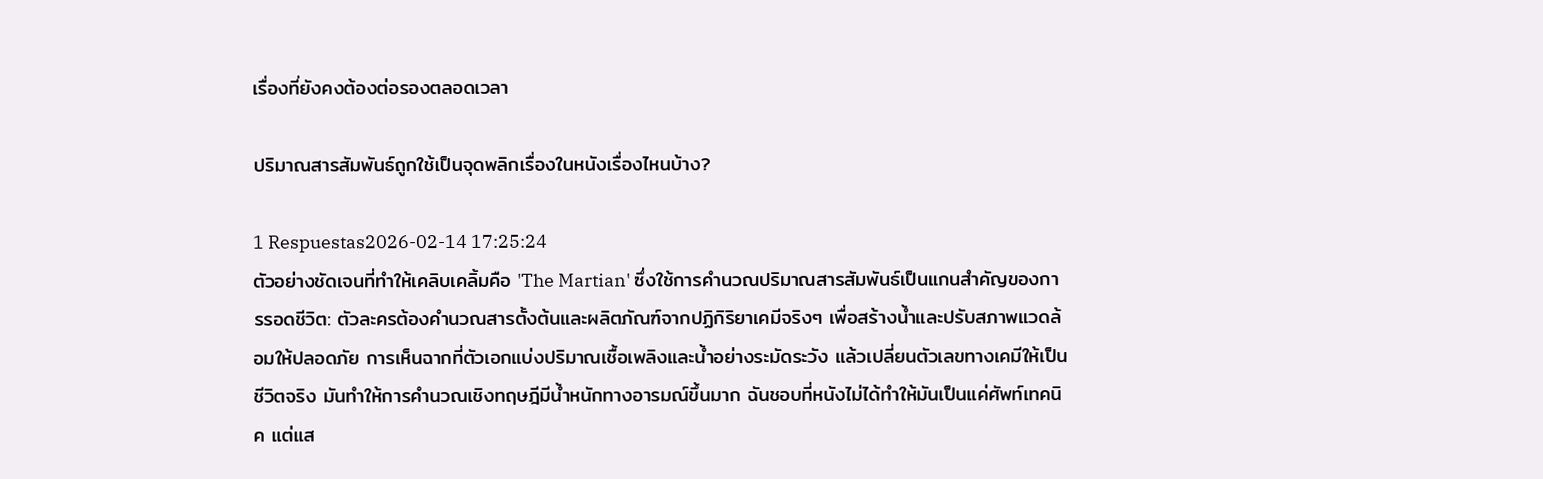เรื่องที่ยังคงต้องต่อรองตลอดเวลา

ปริมาณสารสัมพันธ์ถูกใช้เป็นจุดพลิกเรื่องในหนังเรื่องไหนบ้าง?

1 Respuestas2026-02-14 17:25:24
ตัวอย่างชัดเจนที่ทำให้เคลิบเคลิ้มคือ 'The Martian' ซึ่งใช้การคำนวณปริมาณสารสัมพันธ์เป็นแกนสำคัญของการรอดชีวิต: ตัวละครต้องคำนวณสารตั้งต้นและผลิตภัณฑ์จากปฏิกิริยาเคมีจริงๆ เพื่อสร้างน้ำและปรับสภาพแวดล้อมให้ปลอดภัย การเห็นฉากที่ตัวเอกแบ่งปริมาณเชื้อเพลิงและน้ำอย่างระมัดระวัง แล้วเปลี่ยนตัวเลขทางเคมีให้เป็นชีวิตจริง มันทำให้การคำนวณเชิงทฤษฎีมีน้ำหนักทางอารมณ์ขึ้นมาก ฉันชอบที่หนังไม่ได้ทำให้มันเป็นแค่ศัพท์เทคนิค แต่แส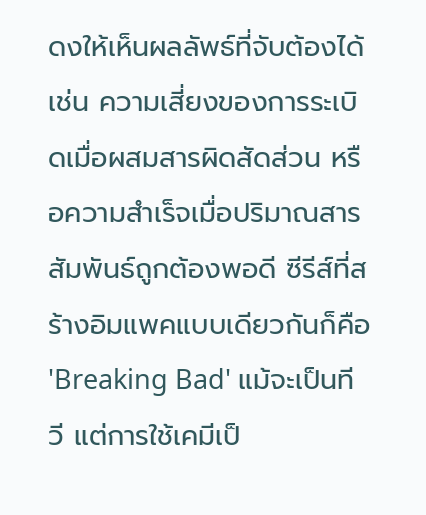ดงให้เห็นผลลัพธ์ที่จับต้องได้ เช่น ความเสี่ยงของการระเบิดเมื่อผสมสารผิดสัดส่วน หรือความสำเร็จเมื่อปริมาณสารสัมพันธ์ถูกต้องพอดี ซีรีส์ที่สร้างอิมแพคแบบเดียวกันก็คือ 'Breaking Bad' แม้จะเป็นทีวี แต่การใช้เคมีเป็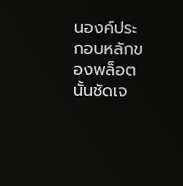นองค์ประกอบหลักของพล็อตนั้นชัดเจ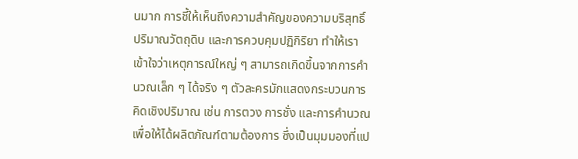นมาก การชี้ให้เห็นถึงความสำคัญของความบริสุทธิ์ ปริมาณวัตถุดิบ และการควบคุมปฏิกิริยา ทำให้เราเข้าใจว่าเหตุการณ์ใหญ่ ๆ สามารถเกิดขึ้นจากการคำนวณเล็ก ๆ ได้จริง ๆ ตัวละครมักแสดงกระบวนการคิดเชิงปริมาณ เช่น การตวง การชั่ง และการคำนวณเพื่อให้ได้ผลิตภัณฑ์ตามต้องการ ซึ่งเป็นมุมมองที่แป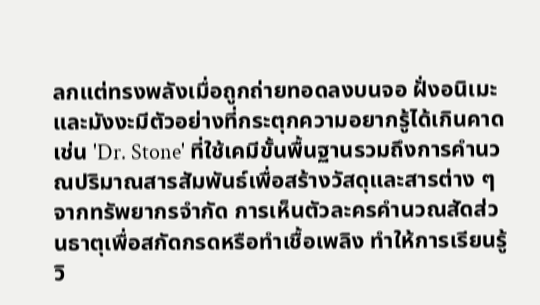ลกแต่ทรงพลังเมื่อถูกถ่ายทอดลงบนจอ ฝั่งอนิเมะและมังงะมีตัวอย่างที่กระตุกความอยากรู้ได้เกินคาด เช่น 'Dr. Stone' ที่ใช้เคมีขั้นพื้นฐานรวมถึงการคำนวณปริมาณสารสัมพันธ์เพื่อสร้างวัสดุและสารต่าง ๆ จากทรัพยากรจำกัด การเห็นตัวละครคำนวณสัดส่วนธาตุเพื่อสกัดกรดหรือทำเชื้อเพลิง ทำให้การเรียนรู้วิ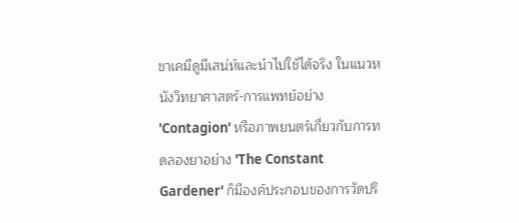ชาเคมีดูมีเสน่ห์และนำไปใช้ได้จริง ในแนวหนังวิทยาศาสตร์-การแพทย์อย่าง 'Contagion' หรือภาพยนตร์เกี่ยวกับการทดลองยาอย่าง 'The Constant Gardener' ก็มีองค์ประกอบของการวัดปริ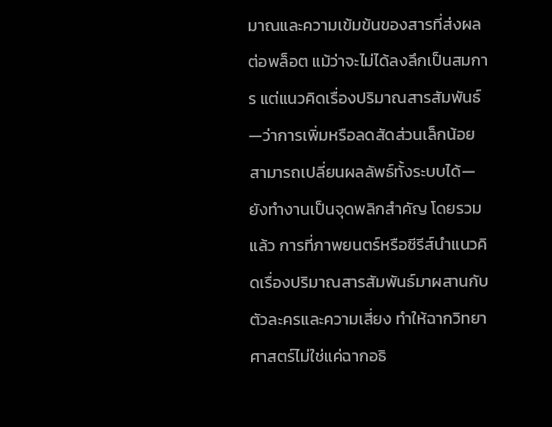มาณและความเข้มข้นของสารที่ส่งผลต่อพล็อต แม้ว่าจะไม่ได้ลงลึกเป็นสมการ แต่แนวคิดเรื่องปริมาณสารสัมพันธ์—ว่าการเพิ่มหรือลดสัดส่วนเล็กน้อยสามารถเปลี่ยนผลลัพธ์ทั้งระบบได้—ยังทำงานเป็นจุดพลิกสำคัญ โดยรวมแล้ว การที่ภาพยนตร์หรือซีรีส์นำแนวคิดเรื่องปริมาณสารสัมพันธ์มาผสานกับตัวละครและความเสี่ยง ทำให้ฉากวิทยาศาสตร์ไม่ใช่แค่ฉากอธิ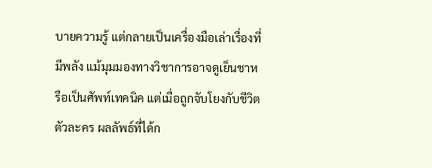บายความรู้ แต่กลายเป็นเครื่องมือเล่าเรื่องที่มีพลัง แม้มุมมองทางวิชาการอาจดูเย็นชาหรือเป็นศัพท์เทคนิค แต่เมื่อถูกจับโยงกับชีวิตตัวละคร ผลลัพธ์ที่ได้ก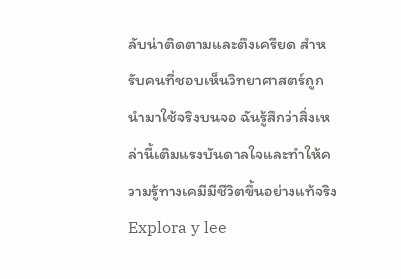ลับน่าติดตามและตึงเครียด สำหรับคนที่ชอบเห็นวิทยาศาสตร์ถูกนำมาใช้จริงบนจอ ฉันรู้สึกว่าสิ่งเหล่านี้เติมแรงบันดาลใจและทำให้ความรู้ทางเคมีมีชีวิตขึ้นอย่างแท้จริง
Explora y lee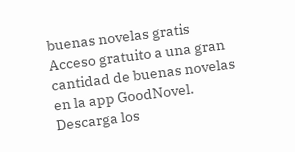buenas novelas gratis
Acceso gratuito a una gran cantidad de buenas novelas en la app GoodNovel. Descarga los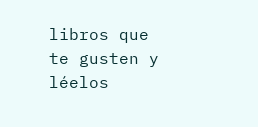libros que te gusten y léelos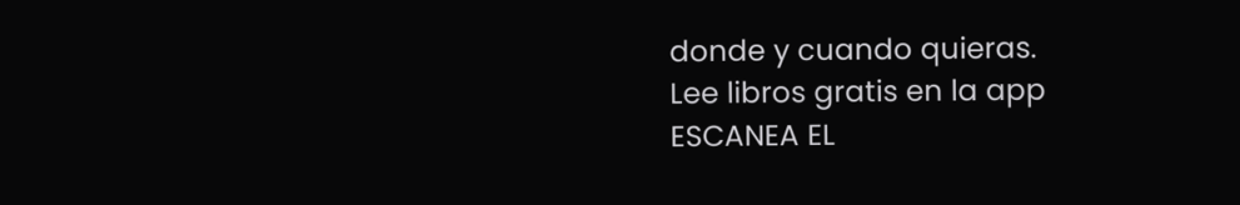donde y cuando quieras.
Lee libros gratis en la app
ESCANEA EL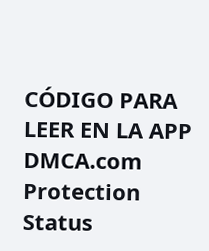CÓDIGO PARA LEER EN LA APP
DMCA.com Protection Status